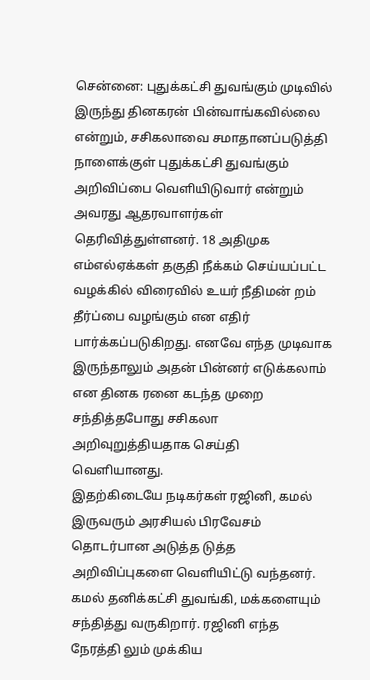சென்னை: புதுக்கட்சி துவங்கும் முடிவில் இருந்து தினகரன் பின்வாங்கவில்லை என்றும், சசிகலாவை சமாதானப்படுத்தி நாளைக்குள் புதுக்கட்சி துவங்கும் அறிவிப்பை வெளியிடுவார் என்றும் அவரது ஆதரவாளர்கள் தெரிவித்துள்ளனர். 18 அதிமுக எம்எல்ஏக்கள் தகுதி நீக்கம் செய்யப்பட்ட வழக்கில் விரைவில் உயர் நீதிமன் றம் தீர்ப்பை வழங்கும் என எதிர் பார்க்கப்படுகிறது. எனவே எந்த முடிவாக இருந்தாலும் அதன் பின்னர் எடுக்கலாம் என தினக ரனை கடந்த முறை சந்தித்தபோது சசிகலா அறிவுறுத்தியதாக செய்தி வெளியானது.
இதற்கிடையே நடிகர்கள் ரஜினி, கமல் இருவரும் அரசியல் பிரவேசம் தொடர்பான அடுத்த டுத்த அறிவிப்புகளை வெளியிட்டு வந்தனர். கமல் தனிக்கட்சி துவங்கி, மக்களையும் சந்தித்து வருகிறார். ரஜினி எந்த நேரத்தி லும் முக்கிய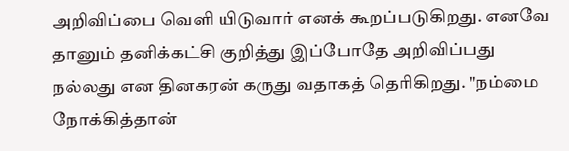அறிவிப்பை வெளி யிடுவார் எனக் கூறப்படுகிறது. எனவே தானும் தனிக்கட்சி குறித்து இப்போதே அறிவிப்பது நல்லது என தினகரன் கருது வதாகத் தெரிகிறது. "நம்மை நோக்கித்தான்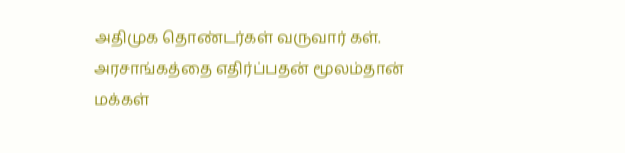அதிமுக தொண்டர்கள் வருவார் கள். அரசாங்கத்தை எதிர்ப்பதன் மூலம்தான் மக்கள்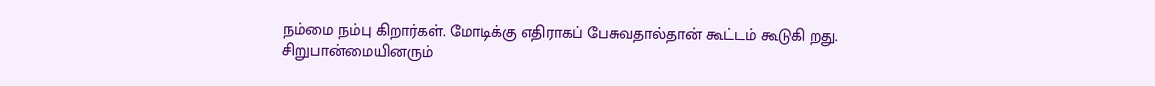நம்மை நம்பு கிறார்கள். மோடிக்கு எதிராகப் பேசுவதால்தான் கூட்டம் கூடுகி றது. சிறுபான்மையினரும்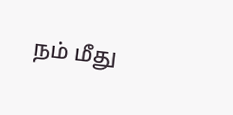நம் மீது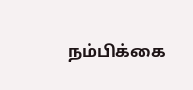நம்பிக்கை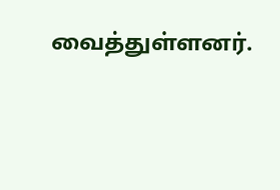வைத்துள்ளனர்.